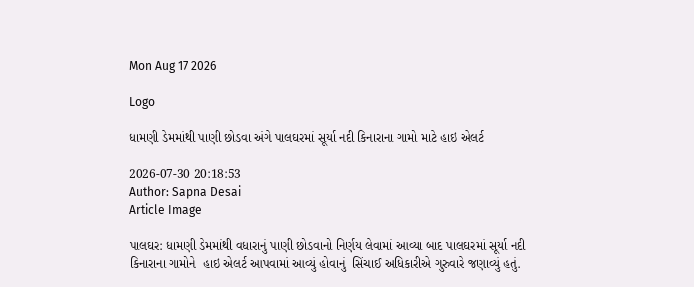Mon Aug 17 2026

Logo

ધામણી ડેમમાંથી પાણી છોડવા અંગે પાલઘરમાં સૂર્યા નદી કિનારાના ગામો માટે હાઇ એલર્ટ

2026-07-30 20:18:53
Author: Sapna Desai
Article Image

પાલઘર: ધામણી ડેમમાંથી વધારાનું પાણી છોડવાનો નિર્ણય લેવામાં આવ્યા બાદ પાલઘરમાં સૂર્યા નદી કિનારાના ગામોને  હાઇ એલર્ટ આપવામાં આવ્યું હોવાનું  સિંચાઈ અધિકારીએ ગુરુવારે જણાવ્યું હતું.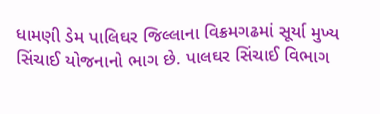ધામણી ડેમ પાલિઘર જિલ્લાના વિક્રમગઢમાં સૂર્યા મુખ્ય સિંચાઈ યોજનાનો ભાગ છે. પાલઘર સિંચાઈ વિભાગ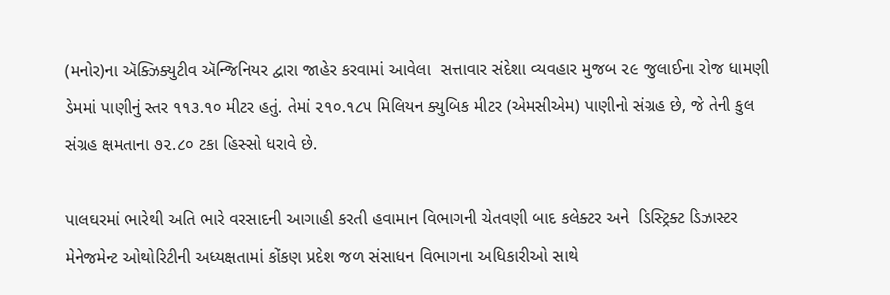(મનોર)ના ઍક્ઝિક્યુટીવ ઍન્જિનિયર દ્વારા જાહેર કરવામાં આવેલા  સત્તાવાર સંદેશા વ્યવહાર મુજબ ૨૯ જુલાઈના રોજ ધામણી ડેમમાં પાણીનું સ્તર ૧૧૩.૧૦ મીટર હતું. તેમાં ૨૧૦.૧૮૫ મિલિયન ક્યુબિક મીટર (એમસીએમ) પાણીનો સંગ્રહ છે, જે તેની કુલ સંગ્રહ ક્ષમતાના ૭૨.૮૦ ટકા હિસ્સો ધરાવે છે.

પાલઘરમાં ભારેથી અતિ ભારે વરસાદની આગાહી કરતી હવામાન વિભાગની ચેતવણી બાદ કલેક્ટર અને  ડિસ્ટ્રિક્ટ ડિઝાસ્ટર મેનેજમેન્ટ ઓથોરિટીની અધ્યક્ષતામાં કોંકણ પ્રદેશ જળ સંસાધન વિભાગના અધિકારીઓ સાથે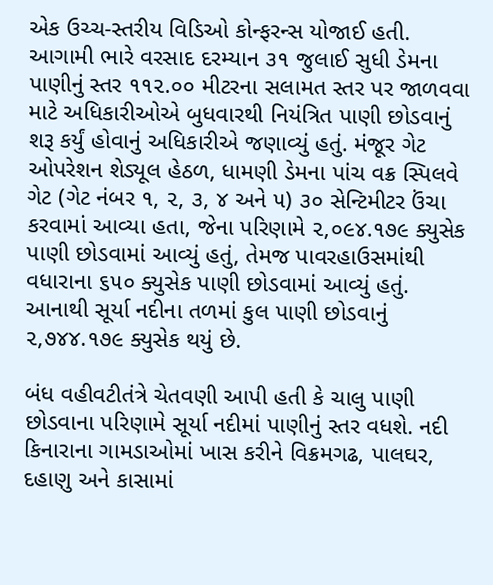એક ઉચ્ચ-સ્તરીય વિડિઓ કોન્ફરન્સ યોજાઈ હતી. આગામી ભારે વરસાદ દરમ્યાન ૩૧ જુલાઈ સુધી ડેમના પાણીનું સ્તર ૧૧૨.૦૦ મીટરના સલામત સ્તર પર જાળવવા માટે અધિકારીઓએ બુધવારથી નિયંત્રિત પાણી છોડવાનું શરૂ કર્યું હોવાનું અધિકારીએ જણાવ્યું હતું. મંજૂર ગેટ ઓપરેશન શેડ્યૂલ હેઠળ, ધામણી ડેમના પાંચ વક્ર સ્પિલવે ગેટ (ગેટ નંબર ૧, ૨, ૩, ૪ અને ૫) ૩૦ સેન્ટિમીટર ઉંચા કરવામાં આવ્યા હતા, જેના પરિણામે ૨,૦૯૪.૧૭૯ ક્યુસેક પાણી છોડવામાં આવ્યું હતું, તેમજ પાવરહાઉસમાંથી વધારાના ૬૫૦ ક્યુસેક પાણી છોડવામાં આવ્યું હતું. આનાથી સૂર્યા નદીના તળમાં કુલ પાણી છોડવાનું ૨,૭૪૪.૧૭૯ ક્યુસેક થયું છે.

બંધ વહીવટીતંત્રે ચેતવણી આપી હતી કે ચાલુ પાણી છોડવાના પરિણામે સૂર્યા નદીમાં પાણીનું સ્તર વધશે. નદી કિનારાના ગામડાઓમાં ખાસ કરીને વિક્રમગઢ, પાલઘર, દહાણુ અને કાસામાં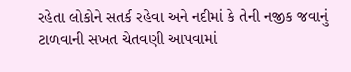રહેતા લોકોને સતર્ક રહેવા અને નદીમાં કે તેની નજીક જવાનું ટાળવાની સખત ચેતવણી આપવામાં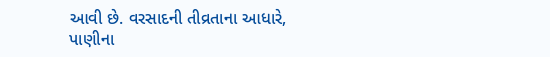આવી છે. વરસાદની તીવ્રતાના આધારે, પાણીના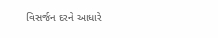વિસર્જન દરને આધારે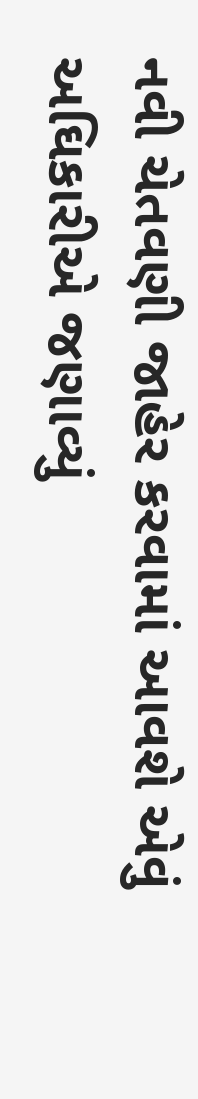નવી ચેતવણી જાહેર કરવામાં આવશે એવું અઘિકારીએ જણાવ્યું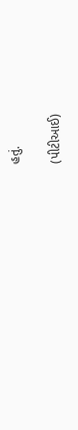હતું.

(પીટીઆઈ)